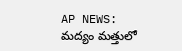AP NEWS: మద్యం మత్తులో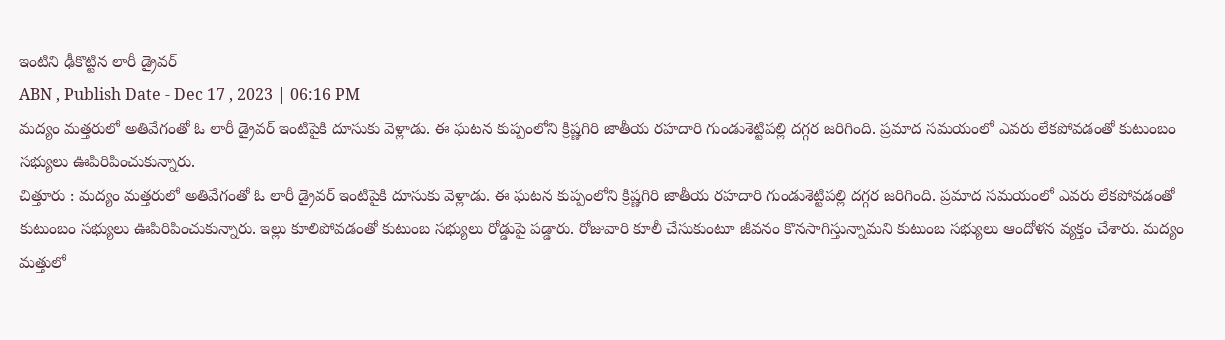ఇంటిని ఢీకొట్టిన లారీ డ్రైవర్
ABN , Publish Date - Dec 17 , 2023 | 06:16 PM
మద్యం మత్తరులో అతివేగంతో ఓ లారీ డ్రైవర్ ఇంటిపైకి దూసుకు వెళ్లాడు. ఈ ఘటన కుప్పంలోని క్రిష్ణగిరి జాతీయ రహదారి గుండుశెట్టిపల్లి దగ్గర జరిగింది. ప్రమాద సమయంలో ఎవరు లేకపోవడంతో కుటుంబం సభ్యులు ఊపిరిపించుకున్నారు.
చిత్తూరు : మద్యం మత్తరులో అతివేగంతో ఓ లారీ డ్రైవర్ ఇంటిపైకి దూసుకు వెళ్లాడు. ఈ ఘటన కుప్పంలోని క్రిష్ణగిరి జాతీయ రహదారి గుండుశెట్టిపల్లి దగ్గర జరిగింది. ప్రమాద సమయంలో ఎవరు లేకపోవడంతో కుటుంబం సభ్యులు ఊపిరిపించుకున్నారు. ఇల్లు కూలిపోవడంతో కుటుంబ సభ్యులు రోడ్డుపై పడ్డారు. రోజువారి కూలీ చేసుకుంటూ జీవనం కొనసాగిస్తున్నామని కుటుంబ సభ్యులు ఆందోళన వ్యక్తం చేశారు. మద్యం మత్తులో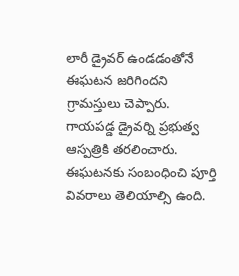లారీ డ్రైవర్ ఉండడంతోనే ఈఘటన జరిగిందని గ్రామస్తులు చెప్పారు. గాయపడ్డ డ్రైవర్ని ప్రభుత్వ ఆస్పత్రికి తరలించారు. ఈఘటనకు సంబంధించి పూర్తి వివరాలు తెలియాల్సి ఉంది.